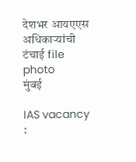देशभर आयएएस अधिकाऱ्यांची टंचाई file photo
मुंबई

IAS vacancy :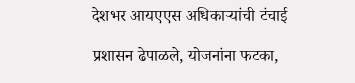देशभर आयएएस अधिकाऱ्यांची टंचाई

प्रशासन ढेपाळले, योजनांना फटका,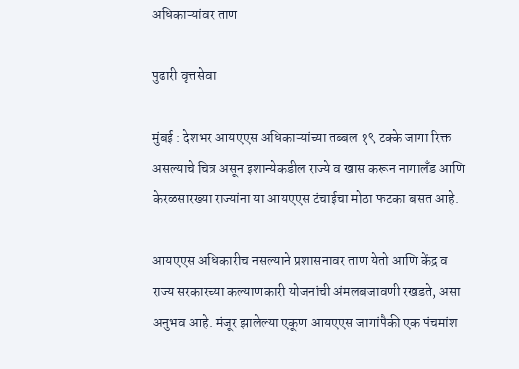अधिकाऱ्यांवर ताण

पुढारी वृत्तसेवा

मुंबई : देशभर आयएएस अधिकाऱ्यांच्या तब्बल १९ टक्के जागा रिक्त असल्याचे चित्र असून इशान्येकडील राज्ये व खास करून नागालँड आणि केरळसारख्या राज्यांना या आयएएस टंचाईचा मोठा फटका बसत आहे.

आयएएस अधिकारीच नसल्याने प्रशासनावर ताण येतो आणि केंद्र व राज्य सरकारच्या कल्याणकारी योजनांची अंमलबजावणी रखडते, असा अनुभव आहे. मंजूर झालेल्या एकूण आयएएस जागांपैकी एक पंचमांश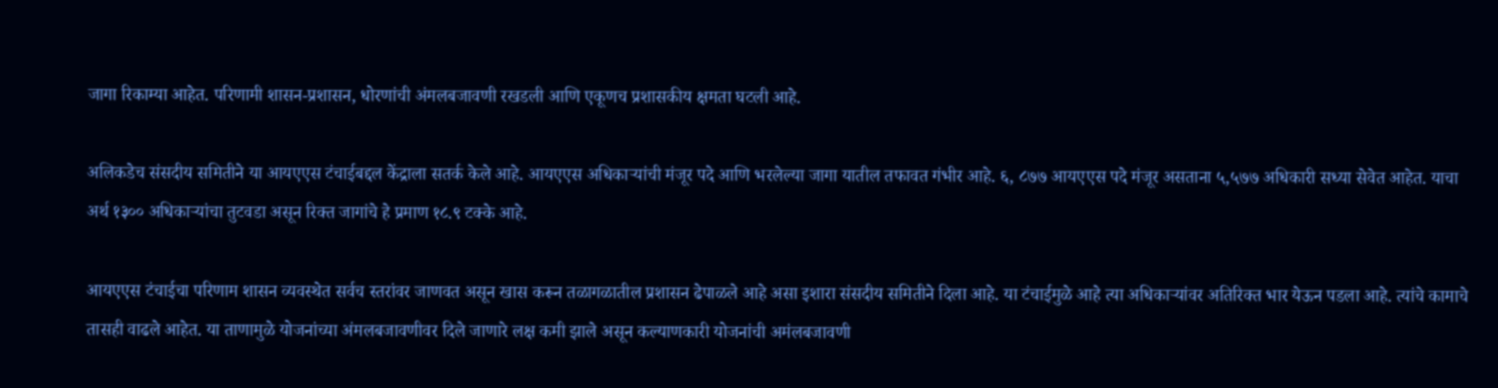जागा रिकाम्या आहेत. परिणामी शासन-प्रशासन, धोरणांची अंमलबजावणी रखडली आणि एकूणच प्रशासकीय क्षमता घटली आहे.

अलिकडेच संसदीय समितीने या आयएएस टंचाईबद्दल केंद्राला सतर्क केले आहे. आयएएस अधिकाऱ्यांची मंजूर पदे आणि भरलेल्या जागा यातील तफावत गंभीर आहे. ६, ८७७ आयएएस पदे मंजूर असताना ५,५७७ अधिकारी सध्या सेवेत आहेत. याचा अर्थ १३०० अधिकाऱ्यांचा तुटवडा असून रिक्त जागांचे हे प्रमाण १८.९ टक्के आहे.

आयएएस टंचाईचा परिणाम शासन व्यवस्थेत सर्वच स्तरांवर जाणवत असून खास करून तळागळातील प्रशासन ढेपाळले आहे असा इशारा संसदीय समितीने दिला आहे. या टंचाईमुळे आहे त्या अधिकाऱ्यांवर अतिरिक्त भार येऊन पडला आहे. त्यांचे कामाचे तासही वाढले आहेत. या ताणामुळे योजनांच्या अंमलबजावणीवर दिले जाणारे लक्ष कमी झाले असून कल्याणकारी योजनांची अमंलबजावणी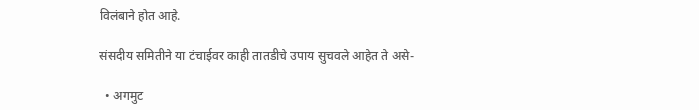विलंबाने होत आहे.

संसदीय समितीने या टंचाईवर काही तातडीचे उपाय सुचवले आहेत ते असे-

  • अगमुट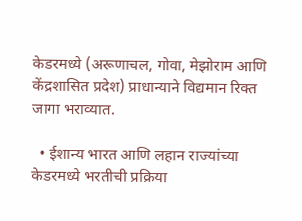केडरमध्ये (अरूणाचल, गोवा, मेझोराम आणि केंद्रशासित प्रदेश) प्राधान्याने विद्यमान रिक्त जागा भराव्यात.

  • ईशान्य भारत आणि लहान राज्यांच्या केडरमध्ये भरतीची प्रक्रिया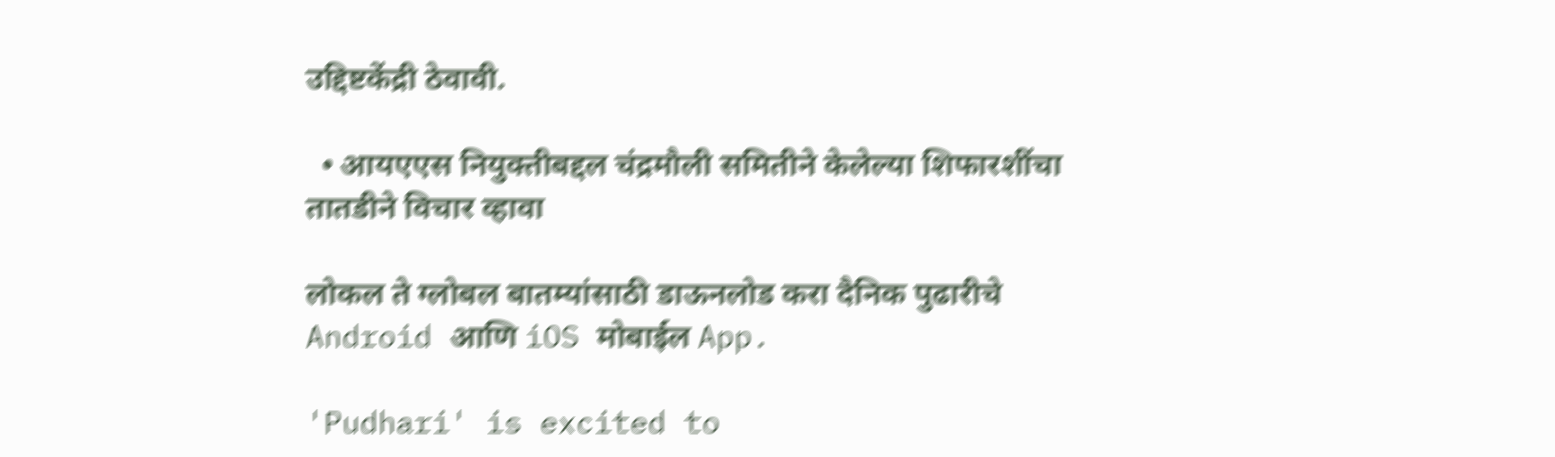उद्दिष्टकेंद्री ठेवावी.

  • आयएएस नियुक्तीबद्दल चंद्रमौली समितीने केलेल्या शिफारशींचा तातडीने विचार व्हावा

लोकल ते ग्लोबल बातम्यांसाठी डाऊनलोड करा दैनिक पुढारीचे Android आणि iOS मोबाईल App.

'Pudhari' is excited to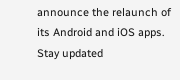announce the relaunch of its Android and iOS apps. Stay updated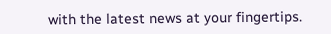with the latest news at your fingertips.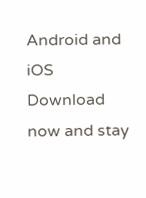Android and iOS Download now and stay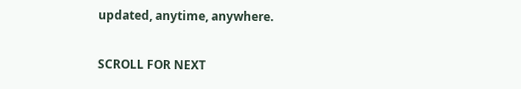updated, anytime, anywhere.

SCROLL FOR NEXT